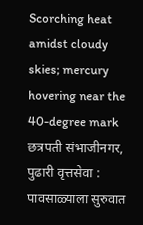Scorching heat amidst cloudy skies; mercury hovering near the 40-degree mark
छत्रपती संभाजीनगर, पुढारी वृत्तसेवा : पावसाळ्याला सुरुवात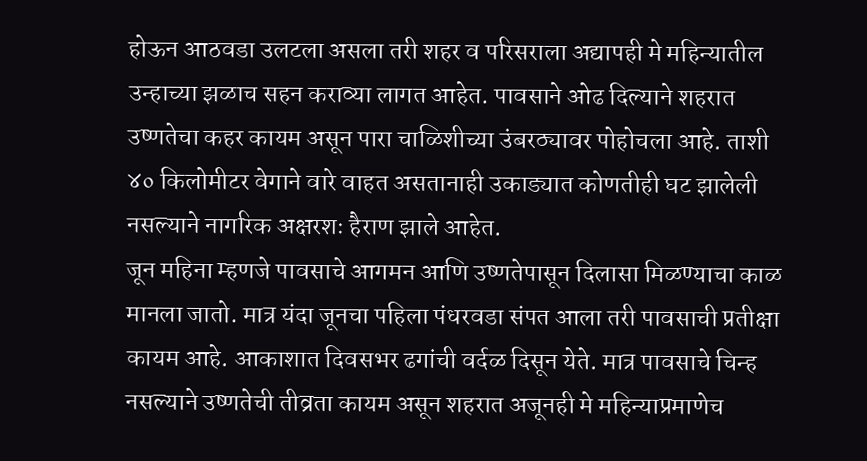होऊन आठवडा उलटला असला तरी शहर व परिसराला अद्यापही मे महिन्यातील उन्हाच्या झळाच सहन कराव्या लागत आहेत. पावसाने ओढ दिल्याने शहरात उष्णतेचा कहर कायम असून पारा चाळिशीच्या उंबरठ्यावर पोहोचला आहे. ताशी ४० किलोमीटर वेगाने वारे वाहत असतानाही उकाड्यात कोणतीही घट झालेली नसल्याने नागरिक अक्षरशः हैराण झाले आहेत.
जून महिना म्हणजे पावसाचे आगमन आणि उष्णतेपासून दिलासा मिळण्याचा काळ मानला जातो. मात्र यंदा जूनचा पहिला पंधरवडा संपत आला तरी पावसाची प्रतीक्षा कायम आहे. आकाशात दिवसभर ढगांची वर्दळ दिसून येते. मात्र पावसाचे चिन्ह नसल्याने उष्णतेची तीव्रता कायम असून शहरात अजूनही मे महिन्याप्रमाणेच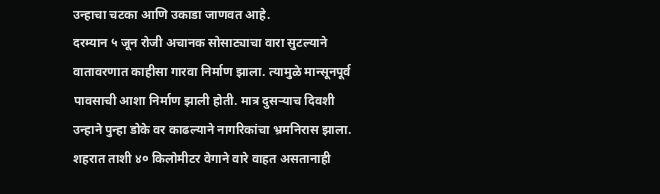उन्हाचा चटका आणि उकाडा जाणवत आहे.
दरम्यान ५ जून रोजी अचानक सोसाट्याचा वारा सुटल्याने वातावरणात काहीसा गारवा निर्माण झाला. त्यामुळे मान्सूनपूर्व पावसाची आशा निर्माण झाली होती. मात्र दुसऱ्याच दिवशी उन्हाने पुन्हा डोके वर काढल्याने नागरिकांचा भ्रमनिरास झाला. शहरात ताशी ४० किलोमीटर वेगाने वारे वाहत असतानाही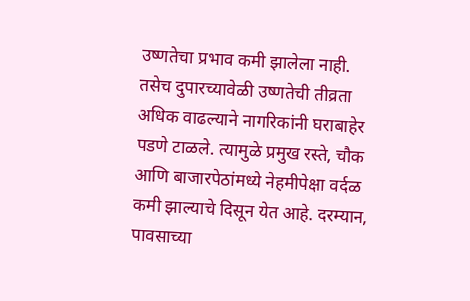उष्णतेचा प्रभाव कमी झालेला नाही.
तसेच दुपारच्यावेळी उष्णतेची तीव्रता अधिक वाढल्याने नागरिकांनी घराबाहेर पडणे टाळले. त्यामुळे प्रमुख रस्ते, चौक आणि बाजारपेठांमध्ये नेहमीपेक्षा वर्दळ कमी झाल्याचे दिसून येत आहे. दरम्यान, पावसाच्या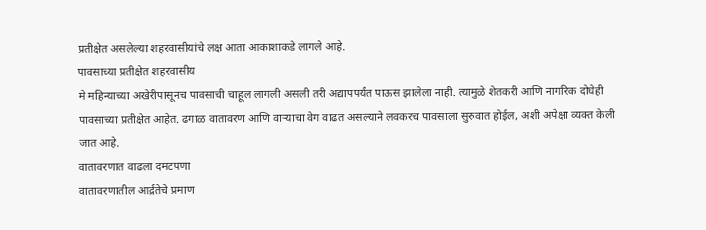प्रतीक्षेत असलेल्या शहरवासीयांचे लक्ष आता आकाशाकडे लागले आहे.
पावसाच्या प्रतीक्षेत शहरवासीय
मे महिन्याच्या अखेरीपासूनच पावसाची चाहूल लागली असली तरी अद्यापपर्यंत पाऊस झालेला नाही. त्यामुळे शेतकरी आणि नागरिक दोघेही पावसाच्या प्रतीक्षेत आहेत. ढगाळ वातावरण आणि वाऱ्याचा वेग वाढत असल्याने लवकरच पावसाला सुरुवात होईल, अशी अपेक्षा व्यक्त केली जात आहे.
वातावरणात वाढला दमटपणा
वातावरणातील आर्द्रतेचे प्रमाण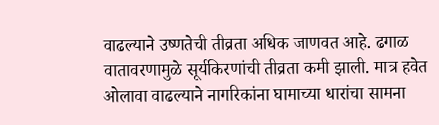वाढल्याने उष्णतेची तीव्रता अधिक जाणवत आहे. ढगाळ वातावरणामुळे सूर्यकिरणांची तीव्रता कमी झाली. मात्र हवेत ओलावा वाढल्याने नागरिकांना घामाच्या धारांचा सामना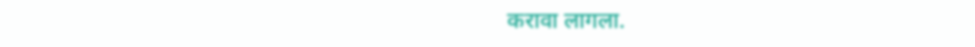करावा लागला.